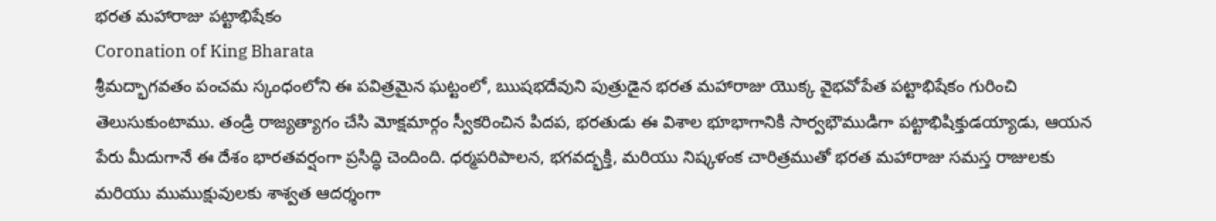భరత మహారాజు పట్టాభిషేకం
Coronation of King Bharata
శ్రీమద్భాగవతం పంచమ స్కంధంలోని ఈ పవిత్రమైన ఘట్టంలో, ఋషభదేవుని పుత్రుడైన భరత మహారాజు యొక్క వైభవోపేత పట్టాభిషేకం గురించి తెలుసుకుంటాము. తండ్రి రాజ్యత్యాగం చేసి మోక్షమార్గం స్వీకరించిన పిదప, భరతుడు ఈ విశాల భూభాగానికి సార్వభౌముడిగా పట్టాభిషిక్తుడయ్యాడు, ఆయన పేరు మీదుగానే ఈ దేశం భారతవర్షంగా ప్రసిద్ధి చెందింది. ధర్మపరిపాలన, భగవద్భక్తి, మరియు నిష్కళంక చారిత్రముతో భరత మహారాజు సమస్త రాజులకు మరియు ముముక్షువులకు శాశ్వత ఆదర్శంగా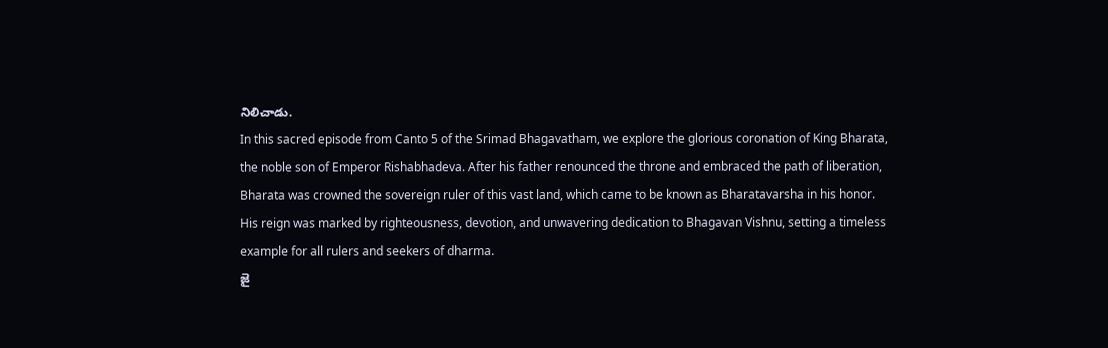నిలిచాడు.
In this sacred episode from Canto 5 of the Srimad Bhagavatham, we explore the glorious coronation of King Bharata, the noble son of Emperor Rishabhadeva. After his father renounced the throne and embraced the path of liberation, Bharata was crowned the sovereign ruler of this vast land, which came to be known as Bharatavarsha in his honor. His reign was marked by righteousness, devotion, and unwavering dedication to Bhagavan Vishnu, setting a timeless example for all rulers and seekers of dharma.
జై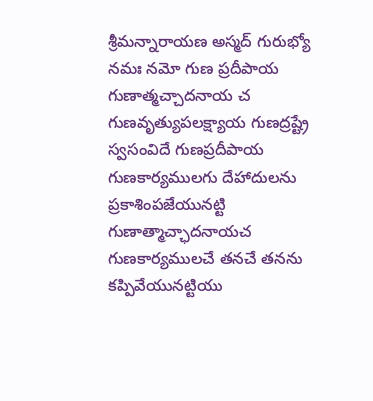శ్రీమన్నారాయణ అస్మద్ గురుభ్యో నమః నమో గుణ ప్రదీపాయ గుణాత్మచ్చాదనాయ చ గుణవృత్యుపలక్ష్యాయ గుణద్రష్ట్రే స్వసంవిదే గుణప్రదీపాయ గుణకార్యములగు దేహాదులను ప్రకాశింపజేయునట్టి గుణాత్మాచ్ఛాదనాయచ గుణకార్యములచే తనచే తనను కప్పివేయునట్టియు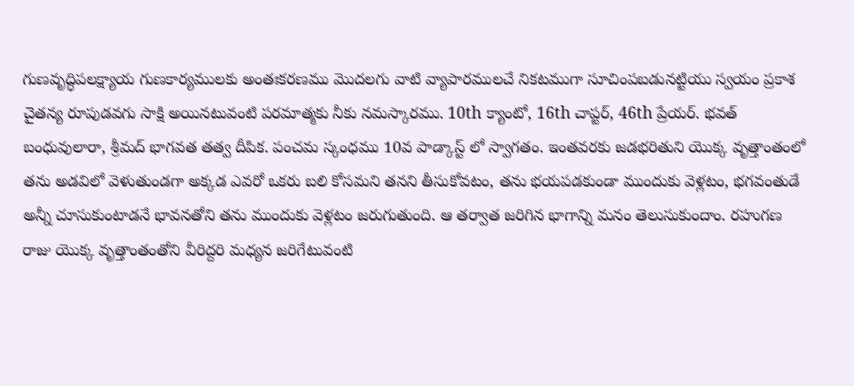గుణవృద్ధిపలక్ష్యాయ గుణకార్యములకు అంతఃకరణము మొదలగు వాటి వ్యాపారములచే నికటముగా సూచింపబడునట్టియు స్వయం ప్రకాశ చైతన్య రూపుడవగు సాక్షి అయినటువంటి పరమాత్మకు నీకు నమస్కారము. 10th క్యాంటో, 16th చాప్టర్, 46th ప్రేయర్. భవత్ బంధువులారా, శ్రీమద్ భాగవత తత్వ దీపిక. పంచమ స్కంధము 10వ పాడ్కాస్ట్ లో స్వాగతం. ఇంతవరకు జడభరితుని యొక్క వృత్తాంతంలో తను అడవిలో వెళుతుండగా అక్కడ ఎవరో ఒకరు బలి కోసమని తనని తీసుకోవటం, తను భయపడకుండా ముందుకు వెళ్లటం, భగవంతుడే అన్నీ చూసుకుంటాడనే భావనతోని తను ముందుకు వెళ్లటం జరుగుతుంది. ఆ తర్వాత జరిగిన భాగాన్ని మనం తెలుసుకుందాం. రహుగణ రాజు యొక్క వృత్తాంతంతోని వీరిద్దరి మధ్యన జరిగేటువంటి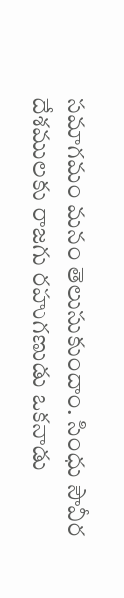సమాగమం మనం తెలుసుకుందాం. సింధు సౌవీర దేశములకు రాజగు రహుగణుడు ఒకనాడు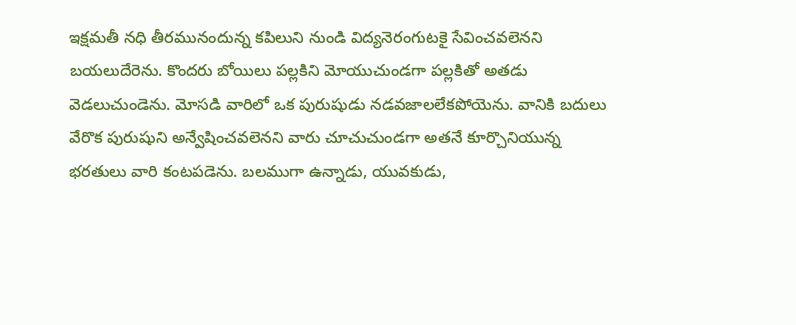ఇక్షమతీ నధి తీరమునందున్న కపిలుని నుండి విద్యనెరంగుటకై సేవించవలెనని బయలుదేరెను. కొందరు బోయిలు పల్లకిని మోయుచుండగా పల్లకితో అతడు వెడలుచుండెను. మోసడి వారిలో ఒక పురుషుడు నడవజాలలేకపోయెను. వానికి బదులు వేరొక పురుషుని అన్వేషించవలెనని వారు చూచుచుండగా అతనే కూర్చొనియున్న భరతులు వారి కంటపడెను. బలముగా ఉన్నాడు, యువకుడు,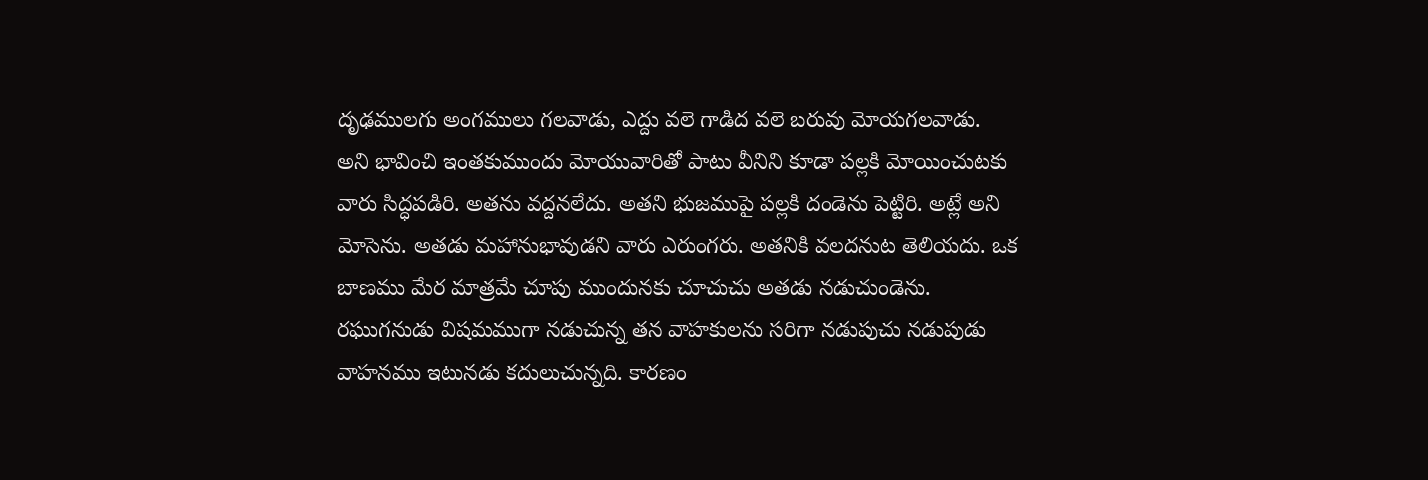దృఢములగు అంగములు గలవాడు, ఎద్దు వలె గాడిద వలె బరువు మోయగలవాడు.
అని భావించి ఇంతకుముందు మోయువారితో పాటు వీనిని కూడా పల్లకి మోయించుటకు వారు సిద్ధపడిరి. అతను వద్దనలేదు. అతని భుజముపై పల్లకి దండెను పెట్టిరి. అట్లే అని మోసెను. అతడు మహానుభావుడని వారు ఎరుంగరు. అతనికి వలదనుట తెలియదు. ఒక బాణము మేర మాత్రమే చూపు ముందునకు చూచుచు అతడు నడుచుండెను. రఘుగనుడు విషమముగా నడుచున్న తన వాహకులను సరిగా నడుపుచు నడుపుడు వాహనము ఇటునడు కదులుచున్నది. కారణం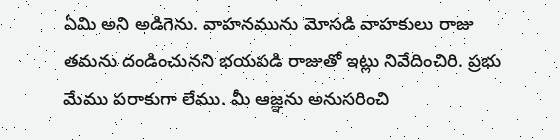ఏమి అని అడిగెను. వాహనమును మోసడి వాహకులు రాజు తమను దండించునని భయపడి రాజుతో ఇట్లు నివేదించిరి. ప్రభు మేము పరాకుగా లేము. మీ ఆజ్ఞను అనుసరించి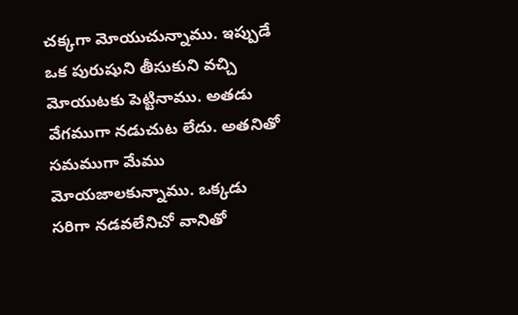చక్కగా మోయుచున్నాము. ఇప్పుడే ఒక పురుషుని తీసుకుని వచ్చి మోయుటకు పెట్టినాము. అతడు వేగముగా నడుచుట లేదు. అతనితో సమముగా మేము మోయజాలకున్నాము. ఒక్కడు సరిగా నడవలేనిచో వానితో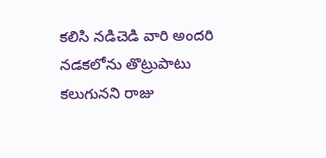కలిసి నడిచెడి వారి అందరి నడకలోను తొట్రుపాటు కలుగునని రాజు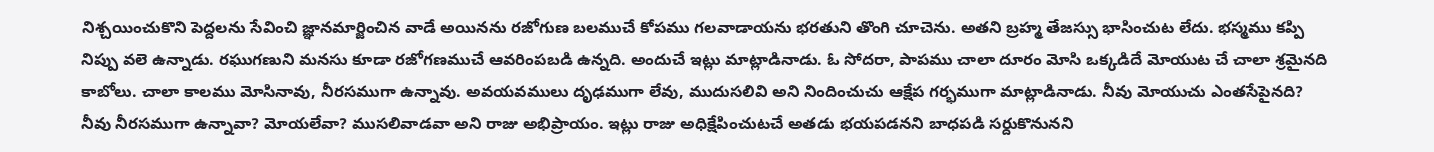నిశ్చయించుకొని పెద్దలను సేవించి జ్ఞానమార్జించిన వాడే అయినను రజోగుణ బలముచే కోపము గలవాడాయను భరతుని తొంగి చూచెను. అతని బ్రహ్మ తేజస్సు భాసించుట లేదు. భస్మము కప్పి నిప్పు వలె ఉన్నాడు. రఘుగణుని మనసు కూడా రజోగణముచే ఆవరింపబడి ఉన్నది. అందుచే ఇట్లు మాట్లాడినాడు. ఓ సోదరా, పాపము చాలా దూరం మోసి ఒక్కడిదే మోయుట చే చాలా శ్రమైనది కాబోలు. చాలా కాలము మోసినావు, నీరసముగా ఉన్నావు. అవయవములు దృఢముగా లేవు, ముదుసలివి అని నిందించుచు ఆక్షేప గర్భముగా మాట్లాడినాడు. నీవు మోయుచు ఎంతసేపైనది? నీవు నీరసముగా ఉన్నావా? మోయలేవా? ముసలివాడవా అని రాజు అభిప్రాయం. ఇట్లు రాజు అధిక్షేపించుటచే అతడు భయపడనని బాధపడి సర్దుకొనునని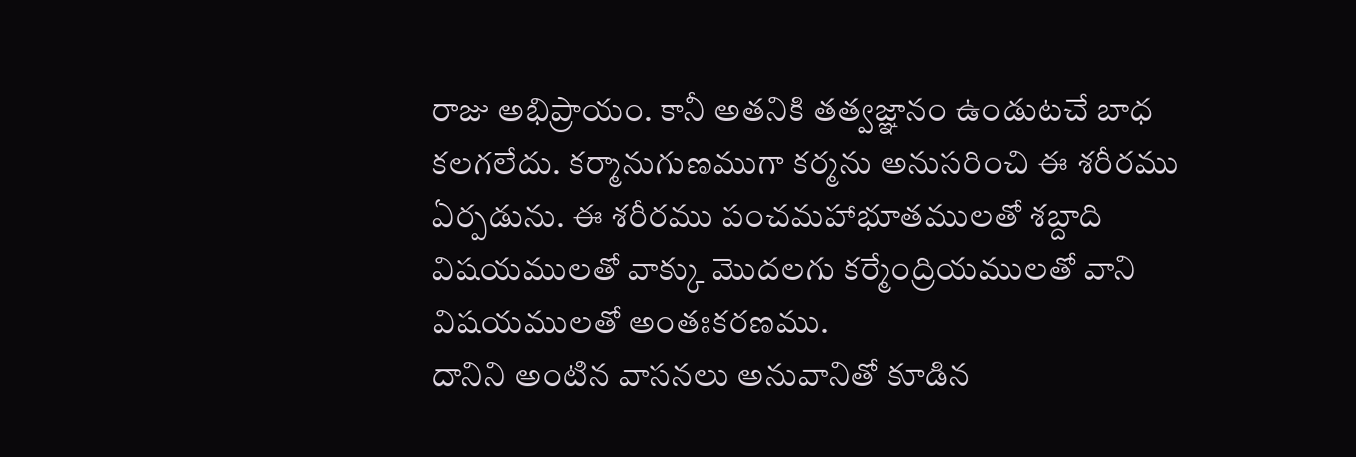రాజు అభిప్రాయం. కానీ అతనికి తత్వజ్ఞానం ఉండుటచే బాధ కలగలేదు. కర్మానుగుణముగా కర్మను అనుసరించి ఈ శరీరము ఏర్పడును. ఈ శరీరము పంచమహాభూతములతో శబ్దాది విషయములతో వాక్కు మొదలగు కర్మేంద్రియములతో వాని విషయములతో అంతఃకరణము.
దానిని అంటిన వాసనలు అనువానితో కూడిన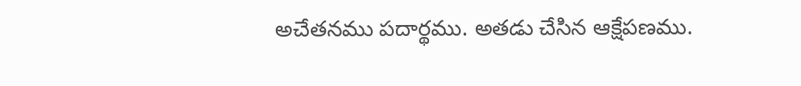అచేతనము పదార్థము. అతడు చేసిన ఆక్షేపణము.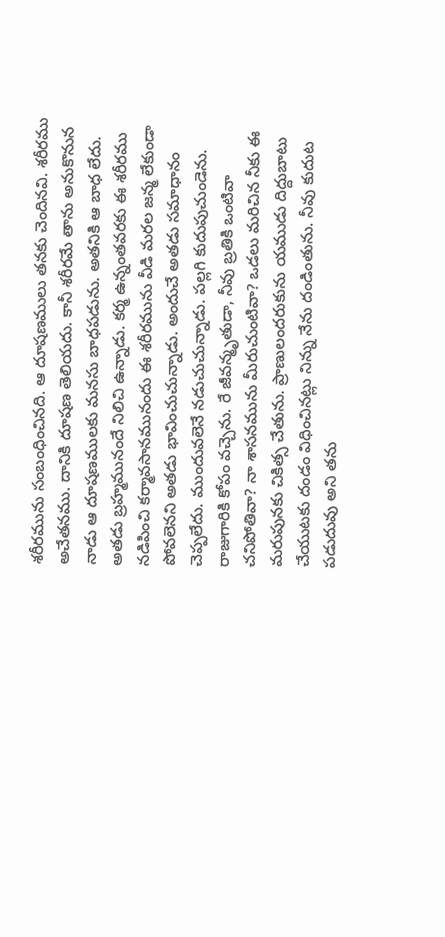శరీరమును సంబంధించినది. ఆ దూషణములు తనకు చెందినవి. శరీరము అచేతనము. దానికి దూషణ తెలియదు. కానీ శరీరమే తాను అనుకొనున నాడు ఆ దూషణములకు మనసు బాధపడును. అతనికి ఆ బాధ లేదు. అతడు బ్రహ్మమునందే నిలిచి ఉన్నాడు. కర్మ ఉన్నంతవరకు ఈ శరీరము నడిపించి కర్మావసానమునందు ఈ శరీరమును వీడి మరల జన్మ లేకుండా పోవలెనని అతడు భావించుచున్నాడు. అందుచే అతడు సమాధానం చెప్పలేదు. ముందువలెనే నడుచుచున్నాడు. పల్లగి కుదుపుచుండెను. రాజుగారికి కోపం వచ్చెను. రే జీవన్మృతుడా, నీవు బ్రతికి ఒంటివా చనిపోతివా? నా శాసనమును మీరుచుంటివా? ఒడలు మరిచిన నీకు ఈ మరుపునకు చికిత్స చేతును. ప్రాణులందరుకును యముడు దిద్దుబాటు చేయుటకు దండం విధించినట్లు నిన్ను నేను దండింతును. నీవు కుదుట పడుదువు అని తను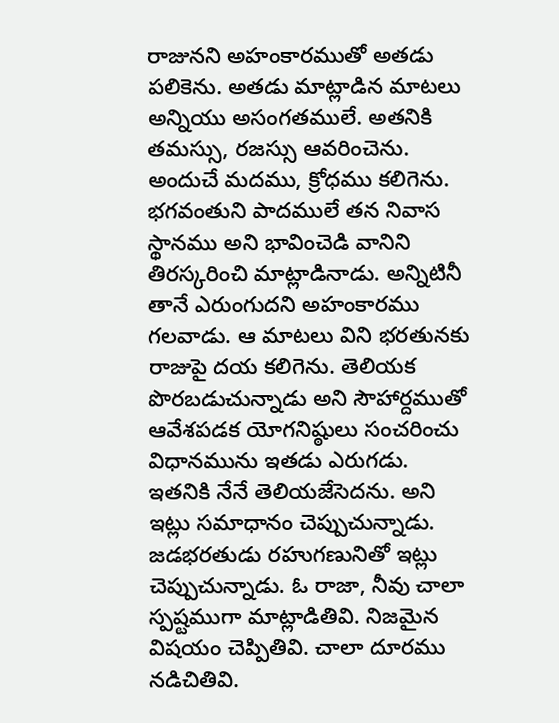రాజునని అహంకారముతో అతడు పలికెను. అతడు మాట్లాడిన మాటలు అన్నియు అసంగతములే. అతనికి తమస్సు, రజస్సు ఆవరించెను. అందుచే మదము, క్రోధము కలిగెను. భగవంతుని పాదములే తన నివాస స్థానము అని భావించెడి వానిని తిరస్కరించి మాట్లాడినాడు. అన్నిటినీ తానే ఎరుంగుదని అహంకారము గలవాడు. ఆ మాటలు విని భరతునకు రాజుపై దయ కలిగెను. తెలియక పొరబడుచున్నాడు అని సౌహార్దముతో ఆవేశపడక యోగనిష్ఠులు సంచరించు విధానమును ఇతడు ఎరుగడు. ఇతనికి నేనే తెలియజేసెదను. అని ఇట్లు సమాధానం చెప్పుచున్నాడు. జడభరతుడు రహుగణునితో ఇట్లు చెప్పుచున్నాడు. ఓ రాజా, నీవు చాలా స్పష్టముగా మాట్లాడితివి. నిజమైన విషయం చెప్పితివి. చాలా దూరము నడిచితివి.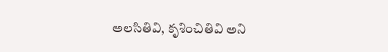అలసితివి, కృశించితివి అని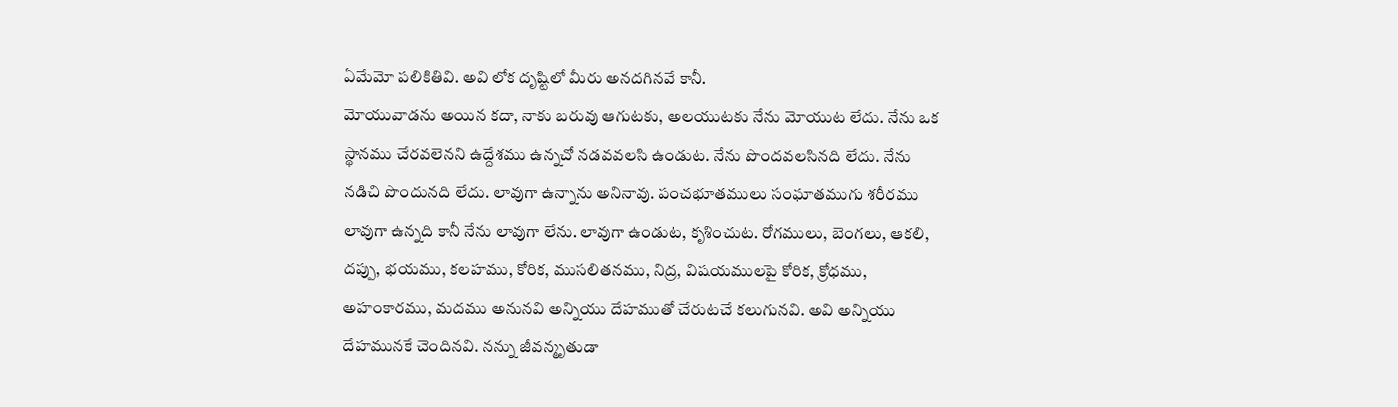ఏమేమో పలికితివి. అవి లోక దృష్టిలో మీరు అనదగినవే కానీ.
మోయువాడను అయిన కదా, నాకు బరువు ఆగుటకు, అలయుటకు నేను మోయుట లేదు. నేను ఒక స్థానము చేరవలెనని ఉద్దేశము ఉన్నచో నడవవలసి ఉండుట. నేను పొందవలసినది లేదు. నేను నడిచి పొందునది లేదు. లావుగా ఉన్నాను అనినావు. పంచభూతములు సంఘాతముగు శరీరము లావుగా ఉన్నది కానీ నేను లావుగా లేను. లావుగా ఉండుట, కృశించుట. రోగములు, బెంగలు, ఆకలి, దప్పు, భయము, కలహము, కోరిక, ముసలితనము, నిద్ర, విషయములపై కోరిక, క్రోధము, అహంకారము, మదము అనునవి అన్నియు దేహముతో చేరుటచే కలుగునవి. అవి అన్నియు దేహమునకే చెందినవి. నన్ను జీవన్మృతుడా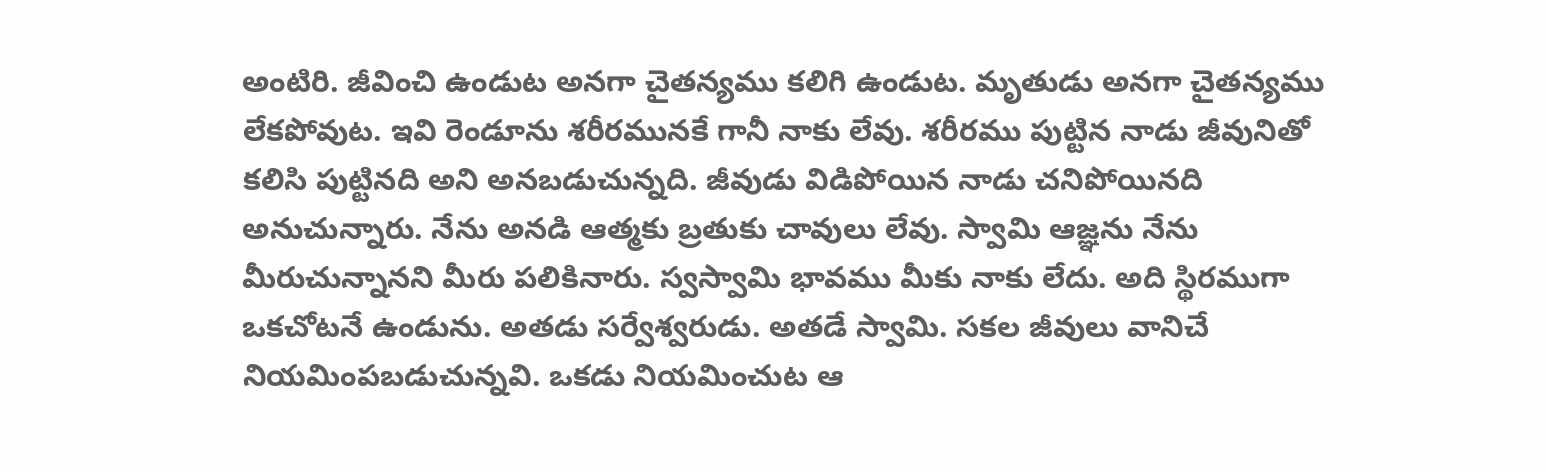అంటిరి. జీవించి ఉండుట అనగా చైతన్యము కలిగి ఉండుట. మృతుడు అనగా చైతన్యము లేకపోవుట. ఇవి రెండూను శరీరమునకే గానీ నాకు లేవు. శరీరము పుట్టిన నాడు జీవునితో కలిసి పుట్టినది అని అనబడుచున్నది. జీవుడు విడిపోయిన నాడు చనిపోయినది అనుచున్నారు. నేను అనడి ఆత్మకు బ్రతుకు చావులు లేవు. స్వామి ఆజ్ఞను నేను మీరుచున్నానని మీరు పలికినారు. స్వస్వామి భావము మీకు నాకు లేదు. అది స్థిరముగా ఒకచోటనే ఉండును. అతడు సర్వేశ్వరుడు. అతడే స్వామి. సకల జీవులు వానిచే నియమింపబడుచున్నవి. ఒకడు నియమించుట ఆ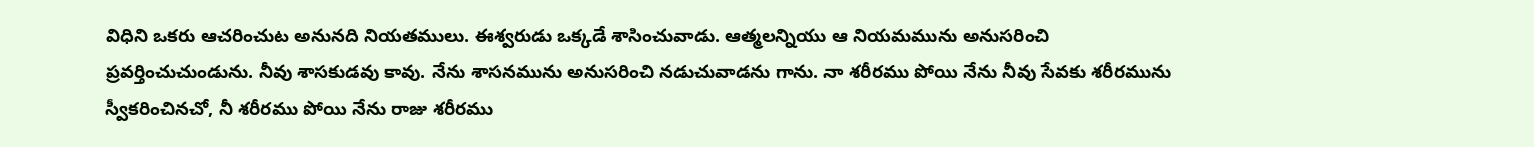విధిని ఒకరు ఆచరించుట అనునది నియతములు. ఈశ్వరుడు ఒక్కడే శాసించువాడు. ఆత్మలన్నియు ఆ నియమమును అనుసరించి ప్రవర్తించుచుండును. నీవు శాసకుడవు కావు. నేను శాసనమును అనుసరించి నడుచువాడను గాను. నా శరీరము పోయి నేను నీవు సేవకు శరీరమును స్వీకరించినచో, నీ శరీరము పోయి నేను రాజు శరీరము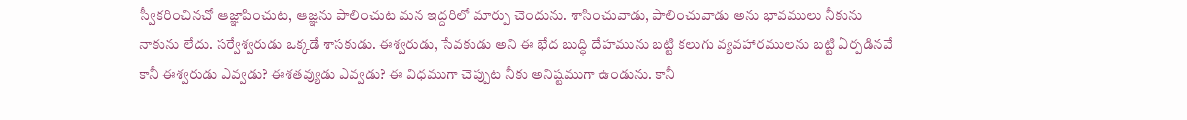స్వీకరించినచో ఆజ్ఞాపించుట, ఆజ్ఞను పాలించుట మన ఇద్దరిలో మార్పు చెందును. శాసించువాడు, పాలించువాడు అను భావములు నీకును నాకును లేదు. సర్వేశ్వరుడు ఒక్కడే శాసకుడు. ఈశ్వరుడు, సేవకుడు అని ఈ భేద బుద్ధి దేహమును బట్టి కలుగు వ్యవహారములను బట్టి ఏర్పడినవే కానీ ఈశ్వరుడు ఎవ్వడు? ఈశతవ్యుడు ఎవ్వడు? ఈ విధముగా చెప్పుట నీకు అనిష్టముగా ఉండును. కానీ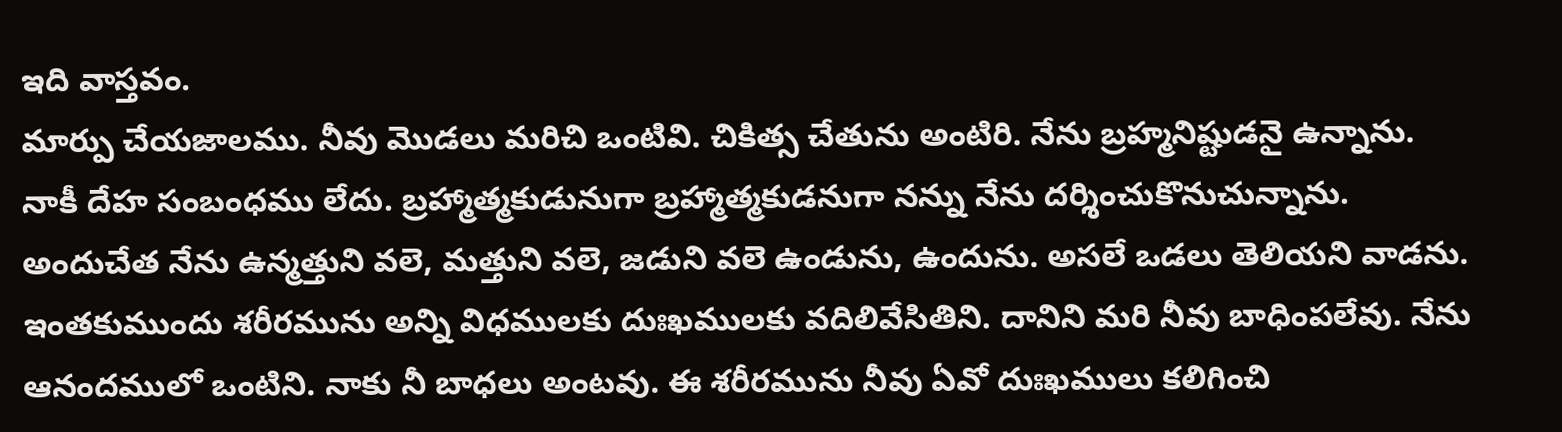ఇది వాస్తవం.
మార్పు చేయజాలము. నీవు మొడలు మరిచి ఒంటివి. చికిత్స చేతును అంటిరి. నేను బ్రహ్మనిష్టుడనై ఉన్నాను. నాకీ దేహ సంబంధము లేదు. బ్రహ్మాత్మకుడునుగా బ్రహ్మాత్మకుడనుగా నన్ను నేను దర్శించుకొనుచున్నాను. అందుచేత నేను ఉన్మత్తుని వలె, మత్తుని వలె, జడుని వలె ఉండును, ఉందును. అసలే ఒడలు తెలియని వాడను. ఇంతకుముందు శరీరమును అన్ని విధములకు దుఃఖములకు వదిలివేసితిని. దానిని మరి నీవు బాధింపలేవు. నేను ఆనందములో ఒంటిని. నాకు నీ బాధలు అంటవు. ఈ శరీరమును నీవు ఏవో దుఃఖములు కలిగించి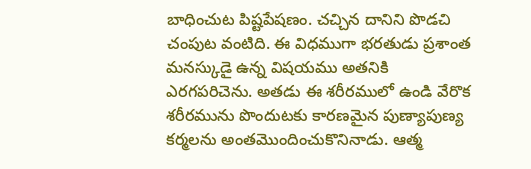బాధించుట పిష్టపేషణం. చచ్చిన దానిని పొడచి చంపుట వంటిది. ఈ విధముగా భరతుడు ప్రశాంత మనస్కుడై ఉన్న విషయము అతనికి ఎరగపరిచెను. అతడు ఈ శరీరములో ఉండి వేరొక శరీరమును పొందుటకు కారణమైన పుణ్యాపుణ్య కర్మలను అంతమొందించుకొనినాడు. ఆత్మ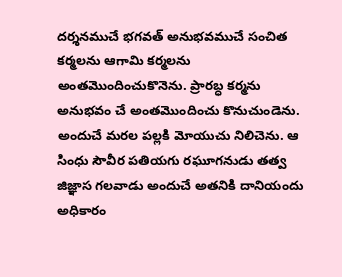దర్శనముచే భగవత్ అనుభవముచే సంచిత కర్మలను ఆగామి కర్మలను అంతమొందించుకొనెను. ప్రారబ్ధ కర్మను అనుభవం చే అంతమొందించు కొనుచుండెను. అందుచే మరల పల్లకి మోయుచు నిలిచెను. ఆ సింధు సౌవీర పతియగు రఘూగనుడు తత్వ జిజ్ఞాస గలవాడు అందుచే అతనికి దానియందు అధికారం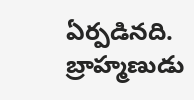ఏర్పడినది. బ్రాహ్మణుడు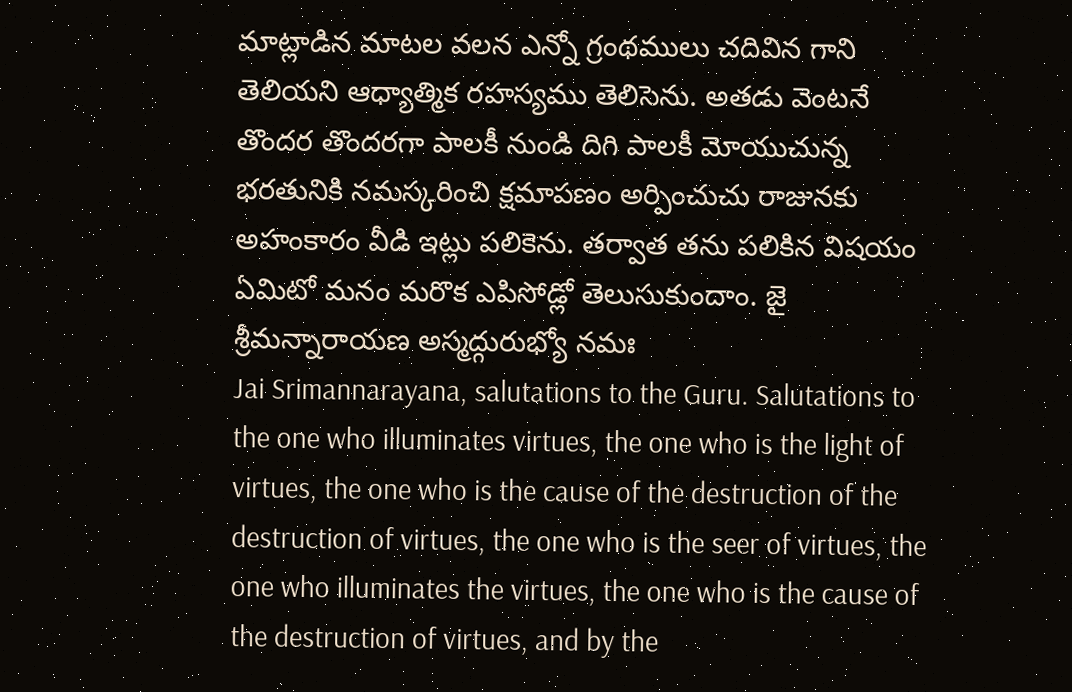మాట్లాడిన మాటల వలన ఎన్నో గ్రంథములు చదివిన గాని తెలియని ఆధ్యాత్మిక రహస్యము తెలిసెను. అతడు వెంటనే తొందర తొందరగా పాలకీ నుండి దిగి పాలకీ మోయుచున్న భరతునికి నమస్కరించి క్షమాపణం అర్పించుచు రాజునకు అహంకారం వీడి ఇట్లు పలికెను. తర్వాత తను పలికిన విషయం ఏమిటో మనం మరొక ఎపిసోడ్లో తెలుసుకుందాం. జై శ్రీమన్నారాయణ అస్మద్గురుభ్యో నమః
Jai Srimannarayana, salutations to the Guru. Salutations to the one who illuminates virtues, the one who is the light of virtues, the one who is the cause of the destruction of the destruction of virtues, the one who is the seer of virtues, the one who illuminates the virtues, the one who is the cause of the destruction of virtues, and by the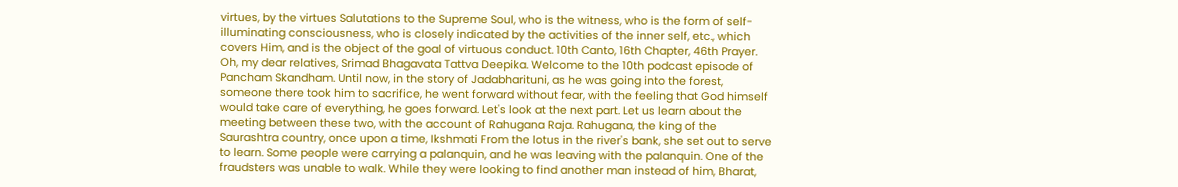virtues, by the virtues Salutations to the Supreme Soul, who is the witness, who is the form of self-illuminating consciousness, who is closely indicated by the activities of the inner self, etc., which covers Him, and is the object of the goal of virtuous conduct. 10th Canto, 16th Chapter, 46th Prayer. Oh, my dear relatives, Srimad Bhagavata Tattva Deepika. Welcome to the 10th podcast episode of Pancham Skandham. Until now, in the story of Jadabharituni, as he was going into the forest, someone there took him to sacrifice, he went forward without fear, with the feeling that God himself would take care of everything, he goes forward. Let's look at the next part. Let us learn about the meeting between these two, with the account of Rahugana Raja. Rahugana, the king of the Saurashtra country, once upon a time, Ikshmati From the lotus in the river's bank, she set out to serve to learn. Some people were carrying a palanquin, and he was leaving with the palanquin. One of the fraudsters was unable to walk. While they were looking to find another man instead of him, Bharat,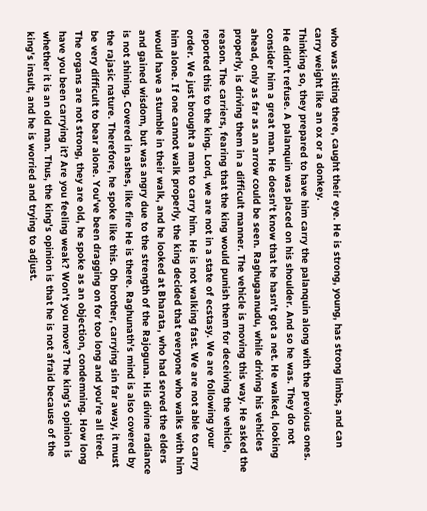who was sitting there, caught their eye. He is strong, young, has strong limbs, and can carry weight like an ox or a donkey.
Thinking so, they prepared to have him carry the palanquin along with the previous ones. He didn't refuse. A palanquin was placed on his shoulder. And so he was. They do not consider him a great man. He doesn't know that he hasn't got a net. He walked, looking ahead, only as far as an arrow could be seen. Raghugaanudu, while driving his vehicles properly, is driving them in a difficult manner. The vehicle is moving this way. He asked the reason. The carriers, fearing that the king would punish them for deceiving the vehicle, reported this to the king. Lord, we are not in a state of ecstasy. We are following your order. We just brought a man to carry him. He is not walking fast. We are not able to carry him alone. If one cannot walk properly, the king decided that everyone who walks with him would have a stumble in their walk, and he looked at Bharata, who had served the elders and gained wisdom, but was angry due to the strength of the Rajoguna. His divine radiance is not shining. Covered in ashes, like fire He is there. Raghunath's mind is also covered by the rajasic nature. Therefore, he spoke like this. Oh brother, carrying sin far away, it must be very difficult to bear alone. You've been dragging on for too long and you're all tired. The organs are not strong, they are old, he spoke as an objection, condemning. How long have you been carrying it? Are you feeling weak? Won't you move? The king's opinion is whether it is an old man. Thus, the king's opinion is that he is not afraid because of the king's insult, and he is worried and trying to adjust.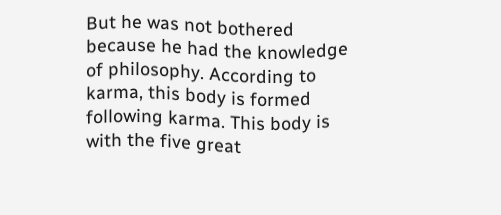But he was not bothered because he had the knowledge of philosophy. According to karma, this body is formed following karma. This body is with the five great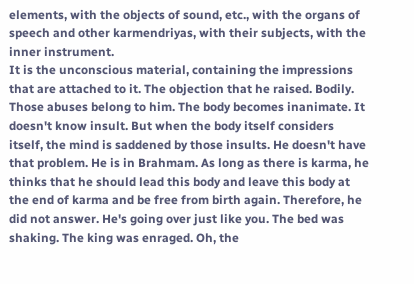elements, with the objects of sound, etc., with the organs of speech and other karmendriyas, with their subjects, with the inner instrument.
It is the unconscious material, containing the impressions that are attached to it. The objection that he raised. Bodily. Those abuses belong to him. The body becomes inanimate. It doesn't know insult. But when the body itself considers itself, the mind is saddened by those insults. He doesn't have that problem. He is in Brahmam. As long as there is karma, he thinks that he should lead this body and leave this body at the end of karma and be free from birth again. Therefore, he did not answer. He's going over just like you. The bed was shaking. The king was enraged. Oh, the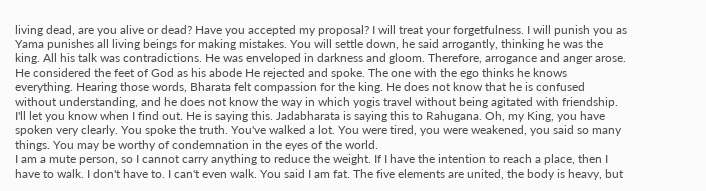living dead, are you alive or dead? Have you accepted my proposal? I will treat your forgetfulness. I will punish you as Yama punishes all living beings for making mistakes. You will settle down, he said arrogantly, thinking he was the king. All his talk was contradictions. He was enveloped in darkness and gloom. Therefore, arrogance and anger arose. He considered the feet of God as his abode He rejected and spoke. The one with the ego thinks he knows everything. Hearing those words, Bharata felt compassion for the king. He does not know that he is confused without understanding, and he does not know the way in which yogis travel without being agitated with friendship. I'll let you know when I find out. He is saying this. Jadabharata is saying this to Rahugana. Oh, my King, you have spoken very clearly. You spoke the truth. You've walked a lot. You were tired, you were weakened, you said so many things. You may be worthy of condemnation in the eyes of the world.
I am a mute person, so I cannot carry anything to reduce the weight. If I have the intention to reach a place, then I have to walk. I don't have to. I can't even walk. You said I am fat. The five elements are united, the body is heavy, but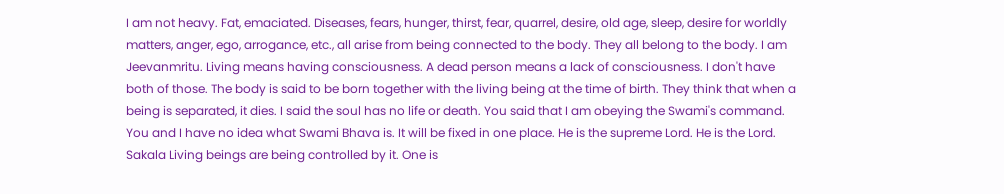I am not heavy. Fat, emaciated. Diseases, fears, hunger, thirst, fear, quarrel, desire, old age, sleep, desire for worldly matters, anger, ego, arrogance, etc., all arise from being connected to the body. They all belong to the body. I am Jeevanmritu. Living means having consciousness. A dead person means a lack of consciousness. I don't have both of those. The body is said to be born together with the living being at the time of birth. They think that when a being is separated, it dies. I said the soul has no life or death. You said that I am obeying the Swami's command. You and I have no idea what Swami Bhava is. It will be fixed in one place. He is the supreme Lord. He is the Lord. Sakala Living beings are being controlled by it. One is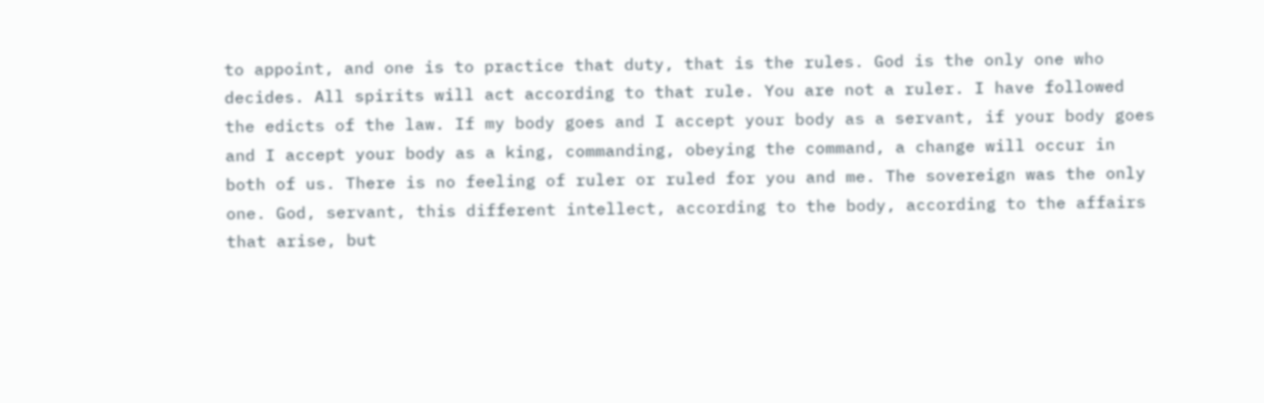to appoint, and one is to practice that duty, that is the rules. God is the only one who decides. All spirits will act according to that rule. You are not a ruler. I have followed the edicts of the law. If my body goes and I accept your body as a servant, if your body goes and I accept your body as a king, commanding, obeying the command, a change will occur in both of us. There is no feeling of ruler or ruled for you and me. The sovereign was the only one. God, servant, this different intellect, according to the body, according to the affairs that arise, but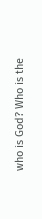who is God? Who is the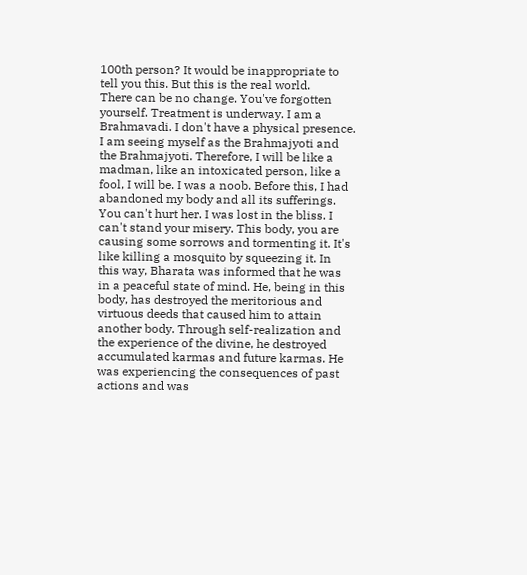100th person? It would be inappropriate to tell you this. But this is the real world.
There can be no change. You've forgotten yourself. Treatment is underway. I am a Brahmavadi. I don't have a physical presence. I am seeing myself as the Brahmajyoti and the Brahmajyoti. Therefore, I will be like a madman, like an intoxicated person, like a fool, I will be. I was a noob. Before this, I had abandoned my body and all its sufferings. You can't hurt her. I was lost in the bliss. I can't stand your misery. This body, you are causing some sorrows and tormenting it. It's like killing a mosquito by squeezing it. In this way, Bharata was informed that he was in a peaceful state of mind. He, being in this body, has destroyed the meritorious and virtuous deeds that caused him to attain another body. Through self-realization and the experience of the divine, he destroyed accumulated karmas and future karmas. He was experiencing the consequences of past actions and was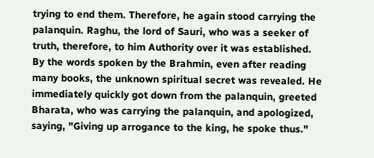trying to end them. Therefore, he again stood carrying the palanquin. Raghu, the lord of Sauri, who was a seeker of truth, therefore, to him Authority over it was established. By the words spoken by the Brahmin, even after reading many books, the unknown spiritual secret was revealed. He immediately quickly got down from the palanquin, greeted Bharata, who was carrying the palanquin, and apologized, saying, "Giving up arrogance to the king, he spoke thus."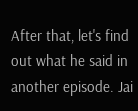After that, let's find out what he said in another episode. Jai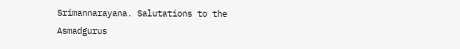Srimannarayana. Salutations to the Asmadgurus